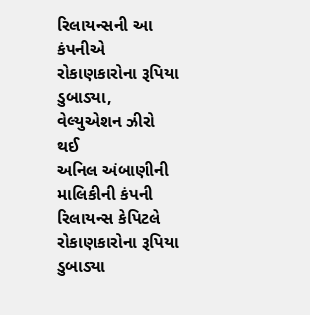રિલાયન્સની આ કંપનીએ રોકાણકારોના રૂપિયા ડુબાડ્યા, વેલ્યુએશન ઝીરો થઈ
અનિલ અંબાણીની માલિકીની કંપની રિલાયન્સ કેપિટલે રોકાણકારોના રૂપિયા ડુબાડ્યા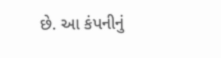છે. આ કંપનીનું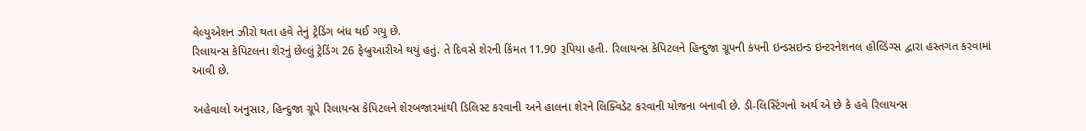વેલ્યુએશન ઝીરો થતા હવે તેનું ટ્રેડિંગ બંધ થઈ ગયુ છે.
રિલાયન્સ કેપિટલના શેરનું છેલ્લું ટ્રેડિંગ 26 ફેબ્રુઆરીએ થયું હતું. તે દિવસે શેરની કિંમત 11.90 રૂપિયા હતી. રિલાયન્સ કેપિટલને હિન્દુજા ગ્રૂપની કંપની ઇન્ડસઇન્ડ ઇન્ટરનેશનલ હોલ્ડિંગ્સ દ્વારા હસ્તગત કરવામાં આવી છે.

અહેવાલો અનુસાર, હિન્દુજા ગ્રૂપે રિલાયન્સ કેપિટલને શેરબજારમાંથી ડિલિસ્ટ કરવાની અને હાલના શેરને લિક્વિડેટ કરવાની યોજના બનાવી છે. ડી-લિસ્ટિંગનો અર્થ એ છે કે હવે રિલાયન્સ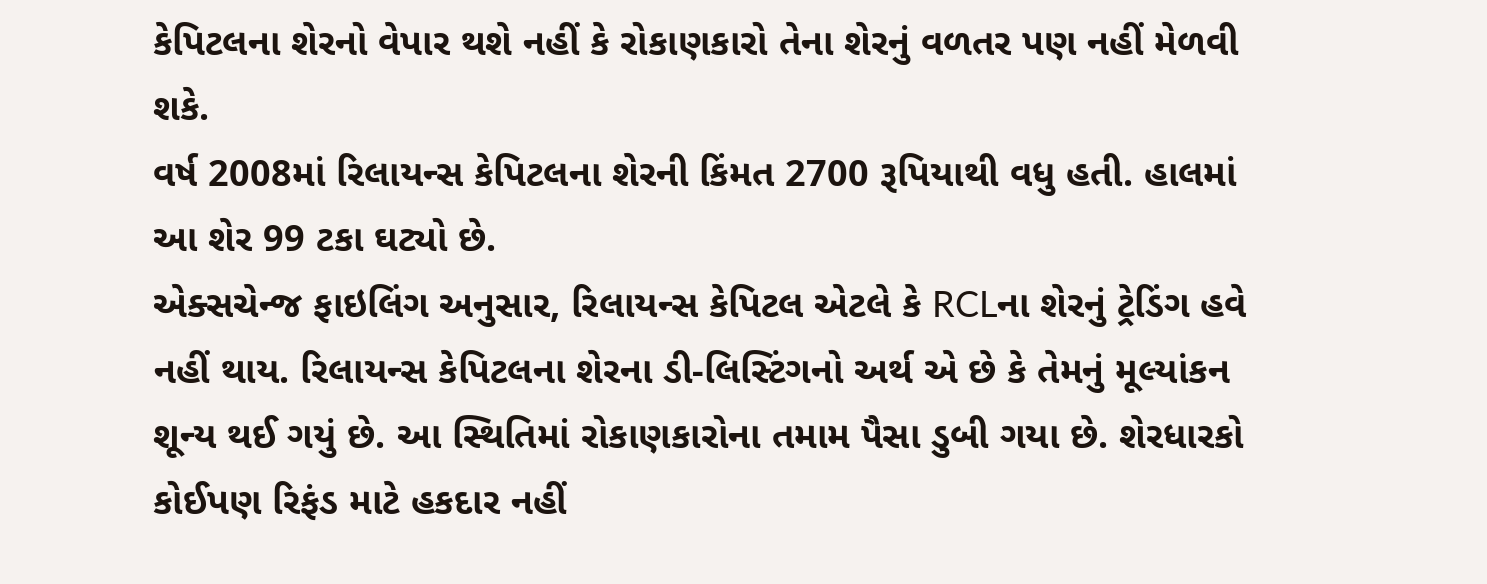કેપિટલના શેરનો વેપાર થશે નહીં કે રોકાણકારો તેના શેરનું વળતર પણ નહીં મેળવી શકે.
વર્ષ 2008માં રિલાયન્સ કેપિટલના શેરની કિંમત 2700 રૂપિયાથી વધુ હતી. હાલમાં આ શેર 99 ટકા ઘટ્યો છે.
એક્સચેન્જ ફાઇલિંગ અનુસાર, રિલાયન્સ કેપિટલ એટલે કે RCLના શેરનું ટ્રેડિંગ હવે નહીં થાય. રિલાયન્સ કેપિટલના શેરના ડી-લિસ્ટિંગનો અર્થ એ છે કે તેમનું મૂલ્યાંકન શૂન્ય થઈ ગયું છે. આ સ્થિતિમાં રોકાણકારોના તમામ પૈસા ડુબી ગયા છે. શેરધારકો કોઈપણ રિફંડ માટે હકદાર નહીં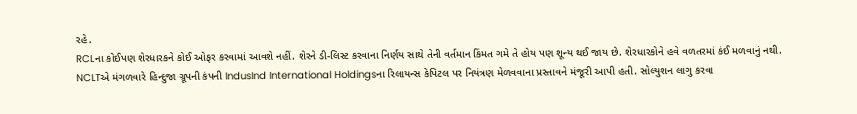રહે.
RCLના કોઈપણ શેરધારકને કોઈ ઓફર કરવામાં આવશે નહીં. શેરને ડી-લિસ્ટ કરવાના નિર્ણય સાથે તેની વર્તમાન કિંમત ગમે તે હોય પણ શૂન્ય થઈ જાય છે. શેરધારકોને હવે વળતરમાં કંઈ મળવાનું નથી.
NCLTએ મંગળવારે હિન્દુજા ગ્રૂપની કંપની IndusInd International Holdingsના રિલાયન્સ કેપિટલ પર નિયંત્રણ મેળવવાના પ્રસ્તાવને મંજૂરી આપી હતી. સોલ્યુશન લાગુ કરવા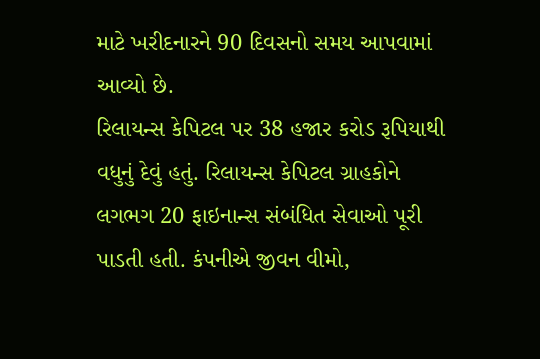માટે ખરીદનારને 90 દિવસનો સમય આપવામાં આવ્યો છે.
રિલાયન્સ કેપિટલ પર 38 હજાર કરોડ રૂપિયાથી વધુનું દેવું હતું. રિલાયન્સ કેપિટલ ગ્રાહકોને લગભગ 20 ફાઇનાન્સ સંબંધિત સેવાઓ પૂરી પાડતી હતી. કંપનીએ જીવન વીમો,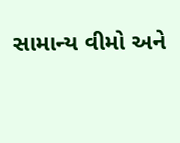સામાન્ય વીમો અને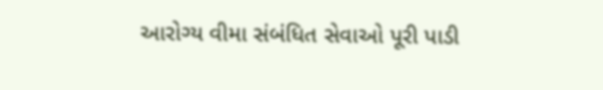આરોગ્ય વીમા સંબંધિત સેવાઓ પૂરી પાડી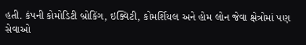હતી. કંપની કોમોડિટી બ્રોકિંગ, ઇક્વિટી, કોમર્શિયલ અને હોમ લોન જેવા ક્ષેત્રોમાં પણ સેવાઓ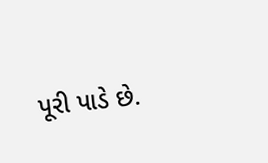પૂરી પાડે છે.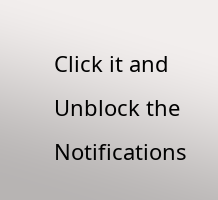Click it and Unblock the Notifications